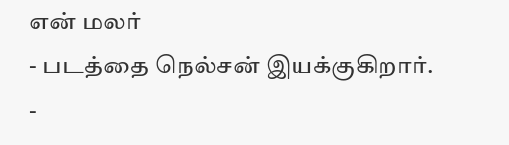என் மலர்
- படத்தை நெல்சன் இயக்குகிறார்.
-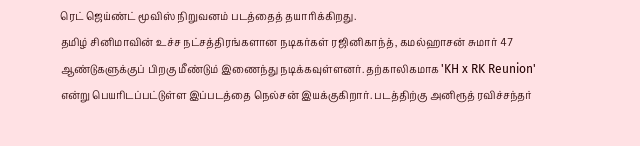ரெட் ஜெய்ண்ட் மூவிஸ் நிறுவனம் படத்தைத் தயாரிக்கிறது.
தமிழ் சினிமாவின் உச்ச நட்சத்திரங்களான நடிகர்கள் ரஜினிகாந்த், கமல்ஹாசன் சுமார் 47 ஆண்டுகளுக்குப் பிறகு மீண்டும் இணைந்து நடிக்கவுள்ளனர். தற்காலிகமாக 'KH x RK Reunion' என்று பெயரிடப்பட்டுள்ள இப்படத்தை நெல்சன் இயக்குகிறார். படத்திற்கு அனிரூத் ரவிச்சந்தர்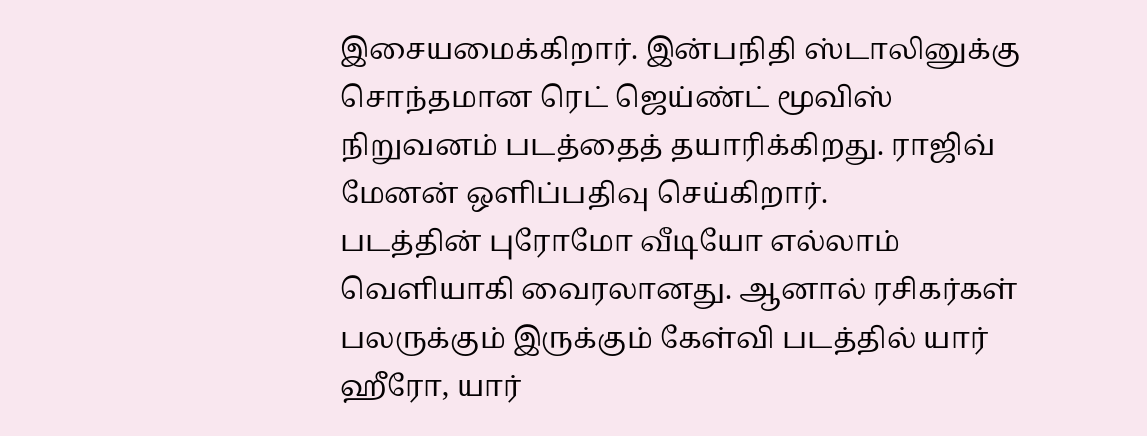இசையமைக்கிறார். இன்பநிதி ஸ்டாலினுக்கு சொந்தமான ரெட் ஜெய்ண்ட் மூவிஸ் நிறுவனம் படத்தைத் தயாரிக்கிறது. ராஜிவ் மேனன் ஒளிப்பதிவு செய்கிறார்.
படத்தின் புரோமோ வீடியோ எல்லாம் வெளியாகி வைரலானது. ஆனால் ரசிகர்கள் பலருக்கும் இருக்கும் கேள்வி படத்தில் யார் ஹீரோ, யார்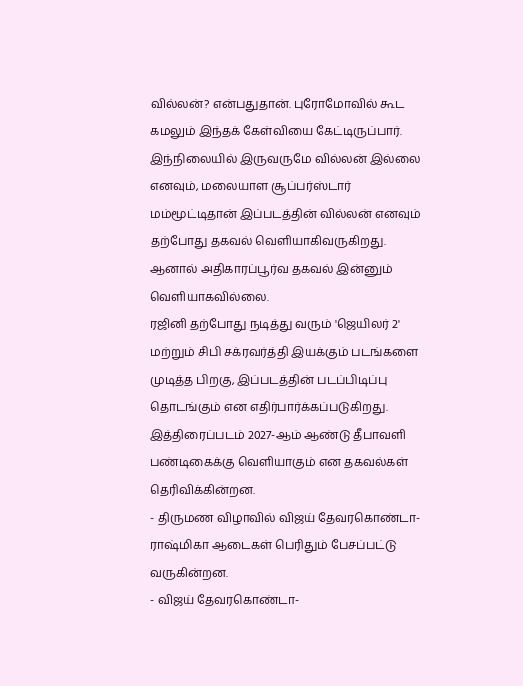வில்லன்? என்பதுதான். புரோமோவில் கூட கமலும் இந்தக் கேள்வியை கேட்டிருப்பார். இந்நிலையில் இருவருமே வில்லன் இல்லை எனவும், மலையாள சூப்பர்ஸ்டார் மம்மூட்டிதான் இப்படத்தின் வில்லன் எனவும் தற்போது தகவல் வெளியாகிவருகிறது. ஆனால் அதிகாரப்பூர்வ தகவல் இன்னும் வெளியாகவில்லை.
ரஜினி தற்போது நடித்து வரும் 'ஜெயிலர் 2' மற்றும் சிபி சக்ரவர்த்தி இயக்கும் படங்களை முடித்த பிறகு, இப்படத்தின் படப்பிடிப்பு தொடங்கும் என எதிர்பார்க்கப்படுகிறது. இத்திரைப்படம் 2027-ஆம் ஆண்டு தீபாவளி பண்டிகைக்கு வெளியாகும் என தகவல்கள் தெரிவிக்கின்றன.
- திருமண விழாவில் விஜய் தேவரகொண்டா-ராஷ்மிகா ஆடைகள் பெரிதும் பேசப்பட்டு வருகின்றன.
- விஜய் தேவரகொண்டா-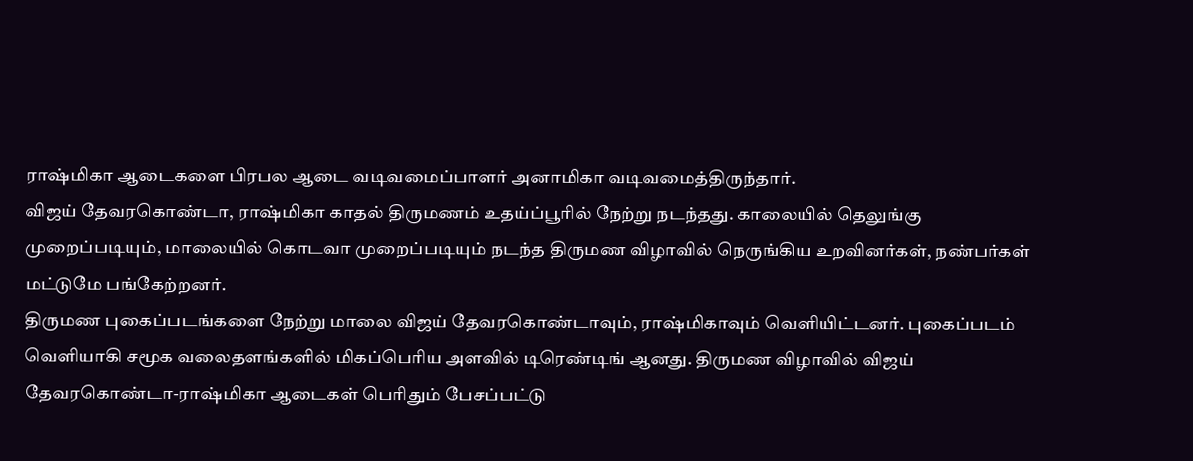ராஷ்மிகா ஆடைகளை பிரபல ஆடை வடிவமைப்பாளர் அனாமிகா வடிவமைத்திருந்தார்.
விஜய் தேவரகொண்டா, ராஷ்மிகா காதல் திருமணம் உதய்ப்பூரில் நேற்று நடந்தது. காலையில் தெலுங்கு முறைப்படியும், மாலையில் கொடவா முறைப்படியும் நடந்த திருமண விழாவில் நெருங்கிய உறவினர்கள், நண்பர்கள் மட்டுமே பங்கேற்றனர்.
திருமண புகைப்படங்களை நேற்று மாலை விஜய் தேவரகொண்டாவும், ராஷ்மிகாவும் வெளியிட்டனர். புகைப்படம் வெளியாகி சமூக வலைதளங்களில் மிகப்பெரிய அளவில் டிரெண்டிங் ஆனது. திருமண விழாவில் விஜய் தேவரகொண்டா-ராஷ்மிகா ஆடைகள் பெரிதும் பேசப்பட்டு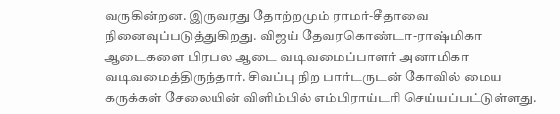வருகின்றன. இருவரது தோற்றமும் ராமர்-சீதாவை நினைவுப்படுத்துகிறது. விஜய் தேவரகொண்டா-ராஷ்மிகா ஆடைகளை பிரபல ஆடை வடிவமைப்பாளர் அனாமிகா வடிவமைத்திருந்தார். சிவப்பு நிற பார்டருடன் கோவில் மைய கருக்கள் சேலையின் விளிம்பில் எம்பிராய்டரி செய்யப்பட்டுள்ளது.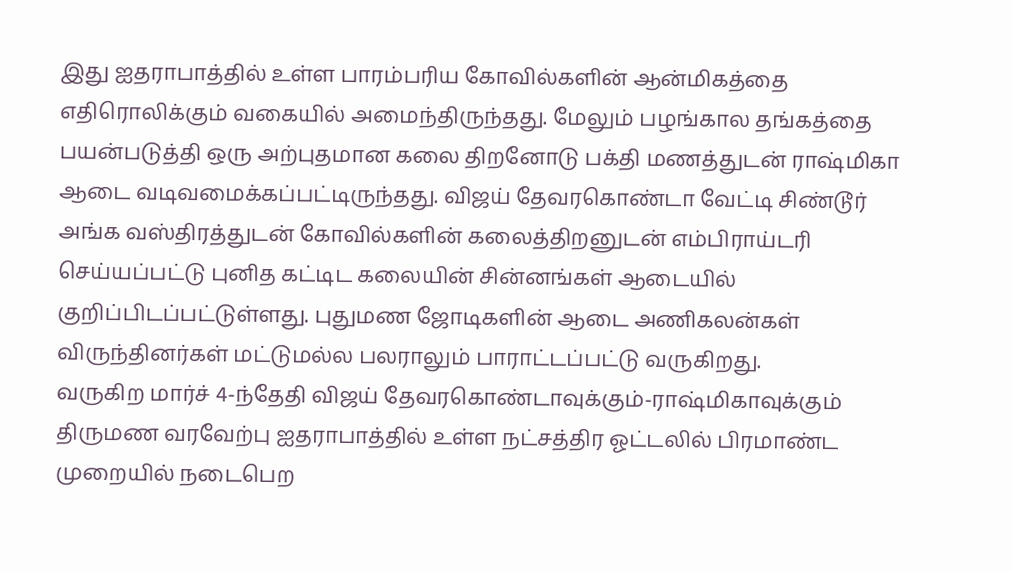இது ஐதராபாத்தில் உள்ள பாரம்பரிய கோவில்களின் ஆன்மிகத்தை எதிரொலிக்கும் வகையில் அமைந்திருந்தது. மேலும் பழங்கால தங்கத்தை பயன்படுத்தி ஒரு அற்புதமான கலை திறனோடு பக்தி மணத்துடன் ராஷ்மிகா ஆடை வடிவமைக்கப்பட்டிருந்தது. விஜய் தேவரகொண்டா வேட்டி சிண்டூர் அங்க வஸ்திரத்துடன் கோவில்களின் கலைத்திறனுடன் எம்பிராய்டரி செய்யப்பட்டு புனித கட்டிட கலையின் சின்னங்கள் ஆடையில் குறிப்பிடப்பட்டுள்ளது. புதுமண ஜோடிகளின் ஆடை அணிகலன்கள் விருந்தினர்கள் மட்டுமல்ல பலராலும் பாராட்டப்பட்டு வருகிறது.
வருகிற மார்ச் 4-ந்தேதி விஜய் தேவரகொண்டாவுக்கும்-ராஷ்மிகாவுக்கும் திருமண வரவேற்பு ஐதராபாத்தில் உள்ள நட்சத்திர ஓட்டலில் பிரமாண்ட முறையில் நடைபெற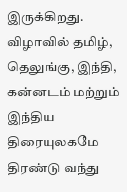இருக்கிறது. விழாவில் தமிழ், தெலுங்கு, இந்தி, கன்னடம் மற்றும் இந்திய திரையுலகமே திரண்டு வந்து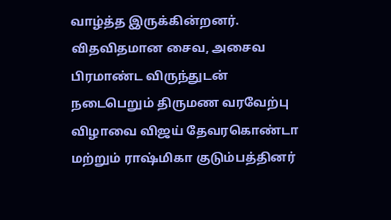வாழ்த்த இருக்கின்றனர். விதவிதமான சைவ, அசைவ பிரமாண்ட விருந்துடன் நடைபெறும் திருமண வரவேற்பு விழாவை விஜய் தேவரகொண்டா மற்றும் ராஷ்மிகா குடும்பத்தினர்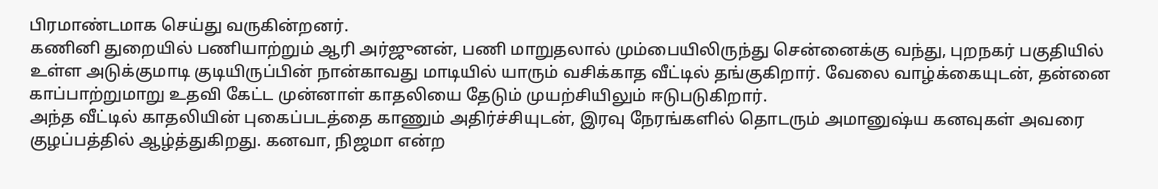பிரமாண்டமாக செய்து வருகின்றனர்.
கணினி துறையில் பணியாற்றும் ஆரி அர்ஜுனன், பணி மாறுதலால் மும்பையிலிருந்து சென்னைக்கு வந்து, புறநகர் பகுதியில் உள்ள அடுக்குமாடி குடியிருப்பின் நான்காவது மாடியில் யாரும் வசிக்காத வீட்டில் தங்குகிறார். வேலை வாழ்க்கையுடன், தன்னை காப்பாற்றுமாறு உதவி கேட்ட முன்னாள் காதலியை தேடும் முயற்சியிலும் ஈடுபடுகிறார்.
அந்த வீட்டில் காதலியின் புகைப்படத்தை காணும் அதிர்ச்சியுடன், இரவு நேரங்களில் தொடரும் அமானுஷ்ய கனவுகள் அவரை குழப்பத்தில் ஆழ்த்துகிறது. கனவா, நிஜமா என்ற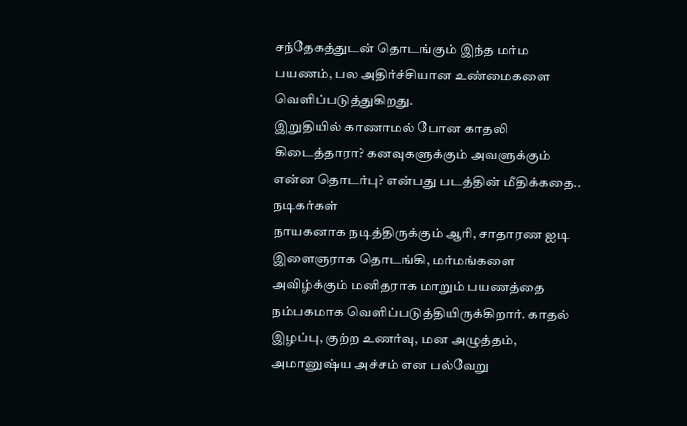சந்தேகத்துடன் தொடங்கும் இந்த மர்ம பயணம், பல அதிர்ச்சியான உண்மைகளை வெளிப்படுத்துகிறது.
இறுதியில் காணாமல் போன காதலி கிடைத்தாரா? கனவுகளுக்கும் அவளுக்கும் என்ன தொடர்பு? என்பது படத்தின் மீதிக்கதை..
நடிகர்கள்
நாயகனாக நடித்திருக்கும் ஆரி, சாதாரண ஐடி இளைஞராக தொடங்கி, மர்மங்களை அவிழ்க்கும் மனிதராக மாறும் பயணத்தை நம்பகமாக வெளிப்படுத்தியிருக்கிறார். காதல் இழப்பு, குற்ற உணர்வு, மன அழுத்தம், அமானுஷ்ய அச்சம் என பல்வேறு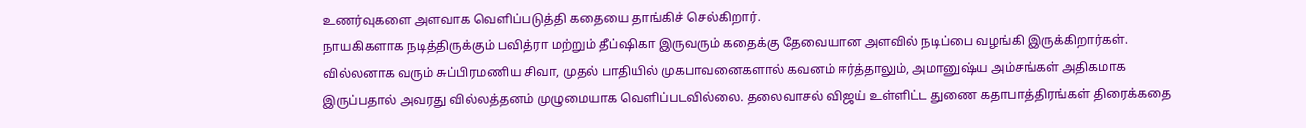உணர்வுகளை அளவாக வெளிப்படுத்தி கதையை தாங்கிச் செல்கிறார்.
நாயகிகளாக நடித்திருக்கும் பவித்ரா மற்றும் தீப்ஷிகா இருவரும் கதைக்கு தேவையான அளவில் நடிப்பை வழங்கி இருக்கிறார்கள். வில்லனாக வரும் சுப்பிரமணிய சிவா, முதல் பாதியில் முகபாவனைகளால் கவனம் ஈர்த்தாலும், அமானுஷ்ய அம்சங்கள் அதிகமாக இருப்பதால் அவரது வில்லத்தனம் முழுமையாக வெளிப்படவில்லை. தலைவாசல் விஜய் உள்ளிட்ட துணை கதாபாத்திரங்கள் திரைக்கதை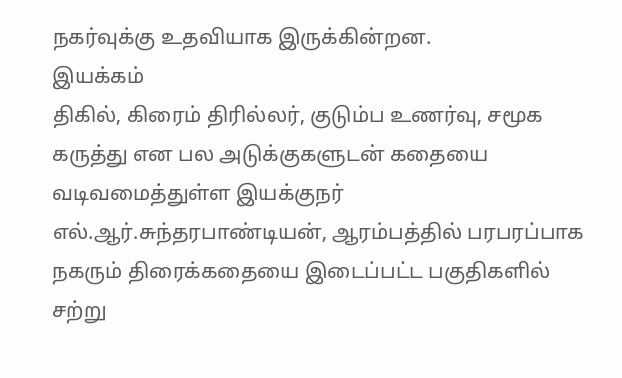நகர்வுக்கு உதவியாக இருக்கின்றன.
இயக்கம்
திகில், கிரைம் திரில்லர், குடும்ப உணர்வு, சமூக கருத்து என பல அடுக்குகளுடன் கதையை வடிவமைத்துள்ள இயக்குநர் எல்.ஆர்.சுந்தரபாண்டியன், ஆரம்பத்தில் பரபரப்பாக நகரும் திரைக்கதையை இடைப்பட்ட பகுதிகளில் சற்று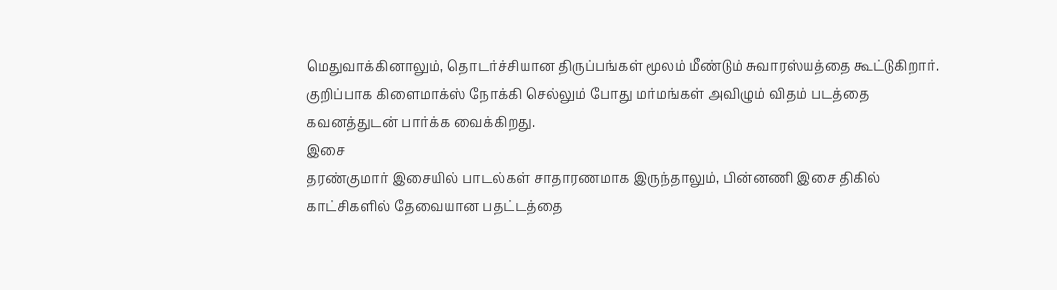மெதுவாக்கினாலும், தொடர்ச்சியான திருப்பங்கள் மூலம் மீண்டும் சுவாரஸ்யத்தை கூட்டுகிறார். குறிப்பாக கிளைமாக்ஸ் நோக்கி செல்லும் போது மர்மங்கள் அவிழும் விதம் படத்தை கவனத்துடன் பார்க்க வைக்கிறது.
இசை
தரண்குமார் இசையில் பாடல்கள் சாதாரணமாக இருந்தாலும், பின்னணி இசை திகில் காட்சிகளில் தேவையான பதட்டத்தை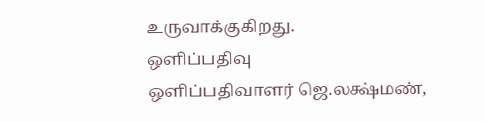உருவாக்குகிறது.
ஒளிப்பதிவு
ஒளிப்பதிவாளர் ஜெ.லக்ஷ்மண்,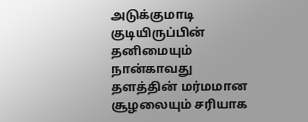அடுக்குமாடி குடியிருப்பின் தனிமையும் நான்காவது தளத்தின் மர்மமான சூழலையும் சரியாக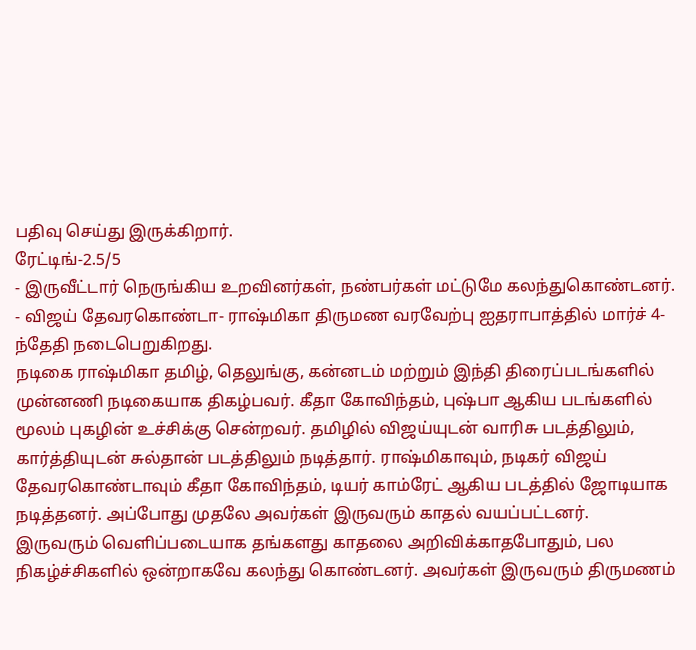பதிவு செய்து இருக்கிறார்.
ரேட்டிங்-2.5/5
- இருவீட்டார் நெருங்கிய உறவினர்கள், நண்பர்கள் மட்டுமே கலந்துகொண்டனர்.
- விஜய் தேவரகொண்டா- ராஷ்மிகா திருமண வரவேற்பு ஐதராபாத்தில் மார்ச் 4-ந்தேதி நடைபெறுகிறது.
நடிகை ராஷ்மிகா தமிழ், தெலுங்கு, கன்னடம் மற்றும் இந்தி திரைப்படங்களில் முன்னணி நடிகையாக திகழ்பவர். கீதா கோவிந்தம், புஷ்பா ஆகிய படங்களில் மூலம் புகழின் உச்சிக்கு சென்றவர். தமிழில் விஜய்யுடன் வாரிசு படத்திலும், கார்த்தியுடன் சுல்தான் படத்திலும் நடித்தார். ராஷ்மிகாவும், நடிகர் விஜய் தேவரகொண்டாவும் கீதா கோவிந்தம், டியர் காம்ரேட் ஆகிய படத்தில் ஜோடியாக நடித்தனர். அப்போது முதலே அவர்கள் இருவரும் காதல் வயப்பட்டனர்.
இருவரும் வெளிப்படையாக தங்களது காதலை அறிவிக்காதபோதும், பல நிகழ்ச்சிகளில் ஒன்றாகவே கலந்து கொண்டனர். அவர்கள் இருவரும் திருமணம்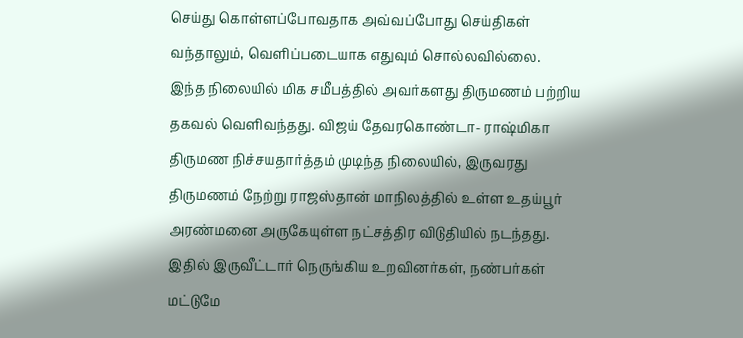செய்து கொள்ளப்போவதாக அவ்வப்போது செய்திகள் வந்தாலும், வெளிப்படையாக எதுவும் சொல்லவில்லை.
இந்த நிலையில் மிக சமீபத்தில் அவர்களது திருமணம் பற்றிய தகவல் வெளிவந்தது. விஜய் தேவரகொண்டா- ராஷ்மிகா திருமண நிச்சயதார்த்தம் முடிந்த நிலையில், இருவரது திருமணம் நேற்று ராஜஸ்தான் மாநிலத்தில் உள்ள உதய்பூர் அரண்மனை அருகேயுள்ள நட்சத்திர விடுதியில் நடந்தது.
இதில் இருவீட்டார் நெருங்கிய உறவினர்கள், நண்பர்கள் மட்டுமே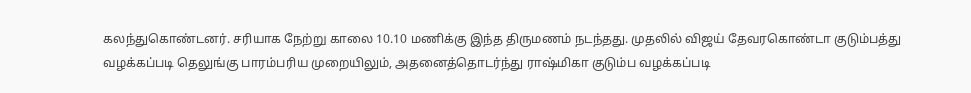கலந்துகொண்டனர். சரியாக நேற்று காலை 10.10 மணிக்கு இந்த திருமணம் நடந்தது. முதலில் விஜய் தேவரகொண்டா குடும்பத்து வழக்கப்படி தெலுங்கு பாரம்பரிய முறையிலும், அதனைத்தொடர்ந்து ராஷ்மிகா குடும்ப வழக்கப்படி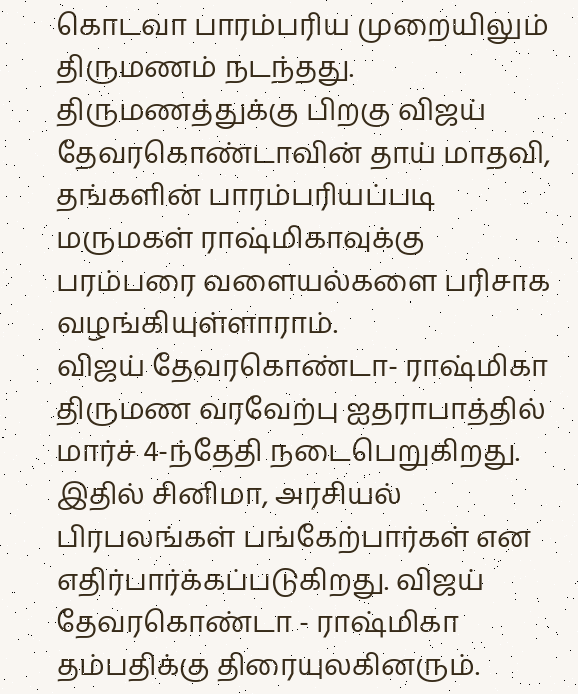கொடவா பாரம்பரிய முறையிலும் திருமணம் நடந்தது.
திருமணத்துக்கு பிறகு விஜய் தேவரகொண்டாவின் தாய் மாதவி, தங்களின் பாரம்பரியப்படி மருமகள் ராஷ்மிகாவுக்கு பரம்பரை வளையல்களை பரிசாக வழங்கியுள்ளாராம்.
விஜய் தேவரகொண்டா- ராஷ்மிகா திருமண வரவேற்பு ஐதராபாத்தில் மார்ச் 4-ந்தேதி நடைபெறுகிறது. இதில் சினிமா, அரசியல் பிரபலங்கள் பங்கேற்பார்கள் என எதிர்பார்க்கப்படுகிறது. விஜய் தேவரகொண்டா - ராஷ்மிகா தம்பதிக்கு திரையுலகினரும்.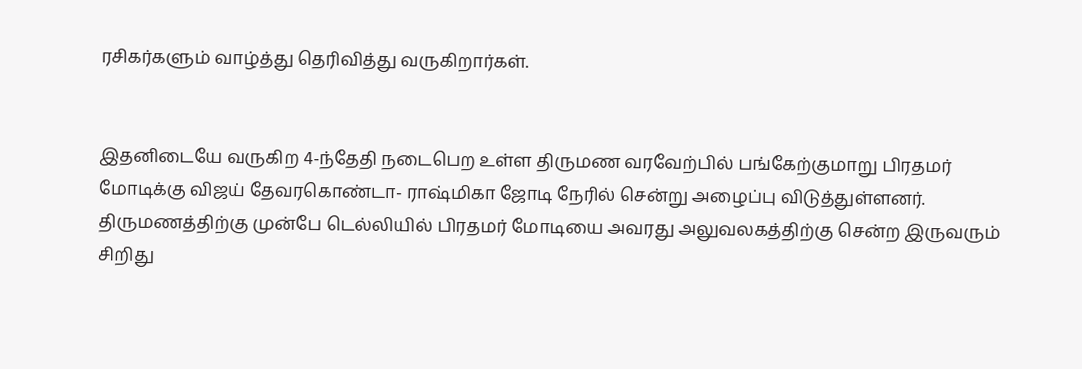ரசிகர்களும் வாழ்த்து தெரிவித்து வருகிறார்கள்.


இதனிடையே வருகிற 4-ந்தேதி நடைபெற உள்ள திருமண வரவேற்பில் பங்கேற்குமாறு பிரதமர் மோடிக்கு விஜய் தேவரகொண்டா- ராஷ்மிகா ஜோடி நேரில் சென்று அழைப்பு விடுத்துள்ளனர்.
திருமணத்திற்கு முன்பே டெல்லியில் பிரதமர் மோடியை அவரது அலுவலகத்திற்கு சென்ற இருவரும் சிறிது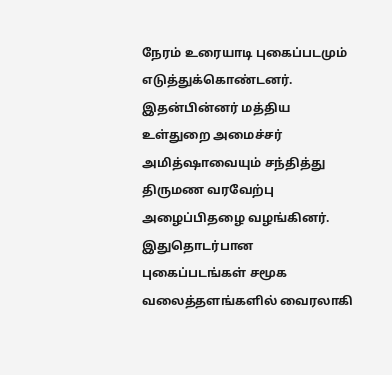நேரம் உரையாடி புகைப்படமும் எடுத்துக்கொண்டனர்.
இதன்பின்னர் மத்திய உள்துறை அமைச்சர் அமித்ஷாவையும் சந்தித்து திருமண வரவேற்பு அழைப்பிதழை வழங்கினர். இதுதொடர்பான புகைப்படங்கள் சமூக வலைத்தளங்களில் வைரலாகி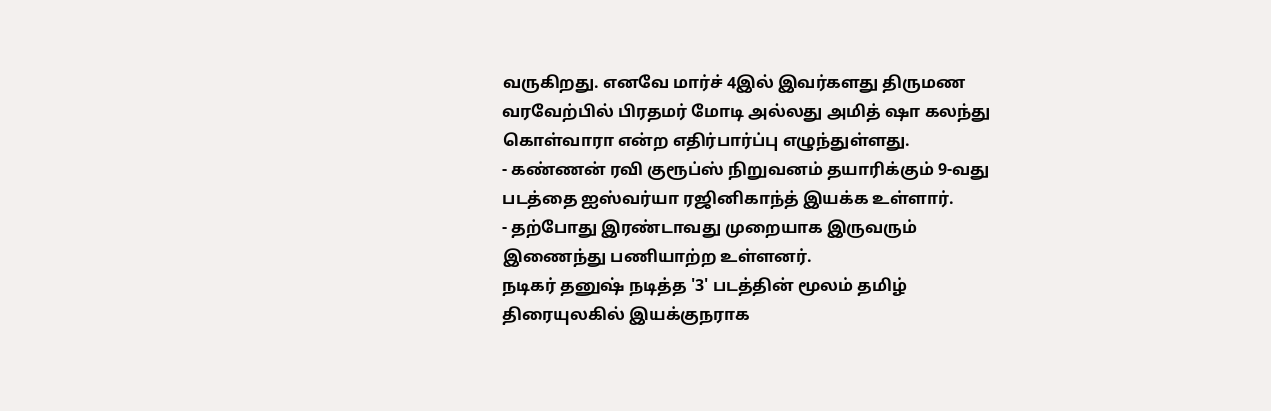வருகிறது. எனவே மார்ச் 4இல் இவர்களது திருமண வரவேற்பில் பிரதமர் மோடி அல்லது அமித் ஷா கலந்து கொள்வாரா என்ற எதிர்பார்ப்பு எழுந்துள்ளது.
- கண்ணன் ரவி குரூப்ஸ் நிறுவனம் தயாரிக்கும் 9-வது படத்தை ஐஸ்வர்யா ரஜினிகாந்த் இயக்க உள்ளார்.
- தற்போது இரண்டாவது முறையாக இருவரும் இணைந்து பணியாற்ற உள்ளனர்.
நடிகர் தனுஷ் நடித்த '3' படத்தின் மூலம் தமிழ் திரையுலகில் இயக்குநராக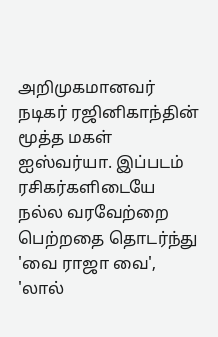அறிமுகமானவர் நடிகர் ரஜினிகாந்தின் மூத்த மகள் ஐஸ்வர்யா. இப்படம் ரசிகர்களிடையே நல்ல வரவேற்றை பெற்றதை தொடர்ந்து 'வை ராஜா வை', 'லால்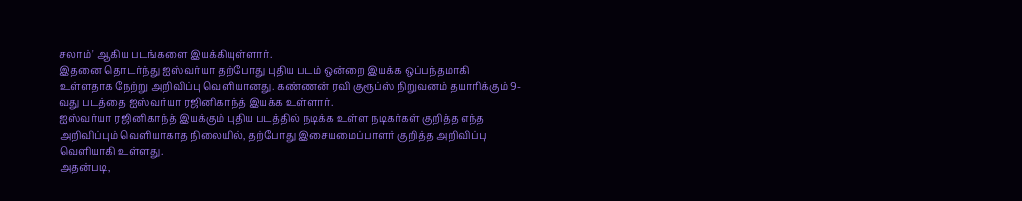சலாம்' ஆகிய படங்களை இயக்கியுள்ளார்.
இதனை தொடர்ந்து ஐஸ்வர்யா தற்போது புதிய படம் ஒன்றை இயக்க ஒப்பந்தமாகி உள்ளதாக நேற்று அறிவிப்பு வெளியானது. கண்ணன் ரவி குரூப்ஸ் நிறுவனம் தயாரிக்கும் 9-வது படத்தை ஐஸ்வர்யா ரஜினிகாந்த் இயக்க உள்ளார்.
ஐஸ்வர்யா ரஜினிகாந்த் இயக்கும் புதிய படத்தில் நடிக்க உள்ள நடிகர்கள் குறித்த எந்த அறிவிப்பும் வெளியாகாத நிலையில், தற்போது இசையமைப்பாளர் குறித்த அறிவிப்பு வெளியாகி உள்ளது.
அதன்படி,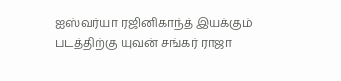ஐஸ்வர்யா ரஜினிகாந்த் இயக்கும் படத்திற்கு யுவன் சங்கர் ராஜா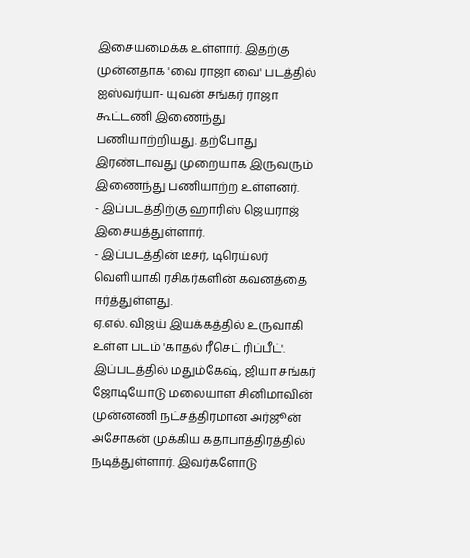இசையமைக்க உள்ளார். இதற்கு முன்னதாக 'வை ராஜா வை' படத்தில் ஐஸ்வர்யா- யுவன் சங்கர் ராஜா கூட்டணி இணைந்து பணியாற்றியது. தற்போது இரண்டாவது முறையாக இருவரும் இணைந்து பணியாற்ற உள்ளனர்.
- இப்படத்திற்கு ஹாரிஸ் ஜெயராஜ் இசையத்துள்ளார்.
- இப்படத்தின் டீசர், டிரெய்லர் வெளியாகி ரசிகர்களின் கவனத்தை ஈர்த்துள்ளது.
ஏ.எல். விஜய் இயக்கத்தில் உருவாகி உள்ள படம் 'காதல் ரீசெட் ரிப்பீட்'. இப்படத்தில் மதும்கேஷ், ஜியா சங்கர் ஜோடியோடு மலையாள சினிமாவின் முன்னணி நட்சத்திரமான அர்ஜூன் அசோகன் முக்கிய கதாபாத்திரத்தில் நடித்துள்ளார். இவர்களோடு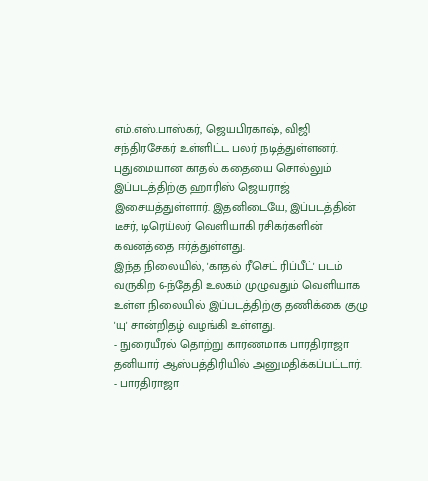எம்.எஸ்.பாஸ்கர், ஜெயபிரகாஷ், விஜி சந்திரசேகர் உள்ளிட்ட பலர் நடித்துள்ளனர்.
புதுமையான காதல் கதையை சொல்லும் இப்படத்திற்கு ஹாரிஸ் ஜெயராஜ் இசையத்துள்ளார். இதனிடையே, இப்படத்தின் டீசர், டிரெய்லர் வெளியாகி ரசிகர்களின் கவனத்தை ஈர்த்துள்ளது.
இந்த நிலையில், 'காதல் ரீசெட் ரிப்பீட்' படம் வருகிற 6-ந்தேதி உலகம் முழுவதும் வெளியாக உள்ள நிலையில் இப்படத்திற்கு தணிக்கை குழு 'யு' சான்றிதழ் வழங்கி உள்ளது.
- நுரையீரல் தொற்று காரணமாக பாரதிராஜா தனியார் ஆஸ்பத்திரியில் அனுமதிக்கப்பட்டார்.
- பாரதிராஜா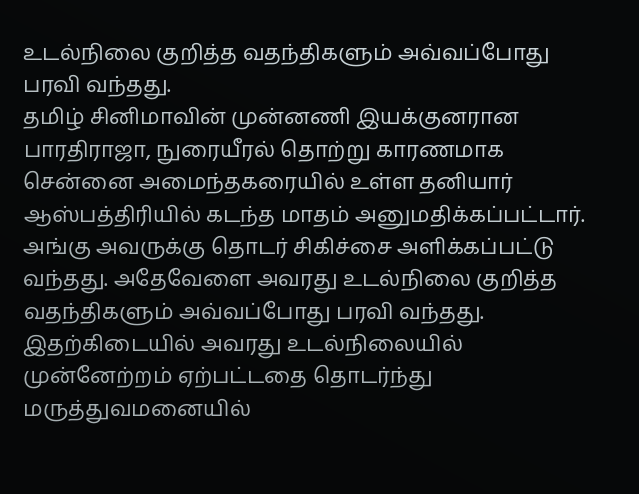உடல்நிலை குறித்த வதந்திகளும் அவ்வப்போது பரவி வந்தது.
தமிழ் சினிமாவின் முன்னணி இயக்குனரான பாரதிராஜா, நுரையீரல் தொற்று காரணமாக சென்னை அமைந்தகரையில் உள்ள தனியார் ஆஸ்பத்திரியில் கடந்த மாதம் அனுமதிக்கப்பட்டார். அங்கு அவருக்கு தொடர் சிகிச்சை அளிக்கப்பட்டு வந்தது. அதேவேளை அவரது உடல்நிலை குறித்த வதந்திகளும் அவ்வப்போது பரவி வந்தது. இதற்கிடையில் அவரது உடல்நிலையில் முன்னேற்றம் ஏற்பட்டதை தொடர்ந்து மருத்துவமனையில்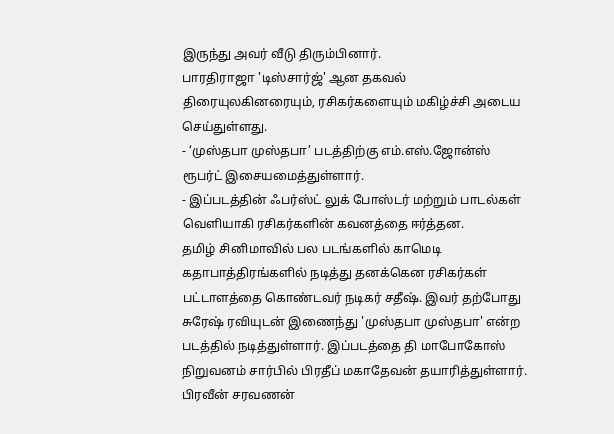இருந்து அவர் வீடு திரும்பினார்.
பாரதிராஜா 'டிஸ்சார்ஜ்' ஆன தகவல் திரையுலகினரையும், ரசிகர்களையும் மகிழ்ச்சி அடைய செய்துள்ளது.
- ‘முஸ்தபா முஸ்தபா’ படத்திற்கு எம்.எஸ்.ஜோன்ஸ் ரூபர்ட் இசையமைத்துள்ளார்.
- இப்படத்தின் ஃபர்ஸ்ட் லுக் போஸ்டர் மற்றும் பாடல்கள் வெளியாகி ரசிகர்களின் கவனத்தை ஈர்த்தன.
தமிழ் சினிமாவில் பல படங்களில் காமெடி கதாபாத்திரங்களில் நடித்து தனக்கென ரசிகர்கள் பட்டாளத்தை கொண்டவர் நடிகர் சதீஷ். இவர் தற்போது சுரேஷ் ரவியுடன் இணைந்து 'முஸ்தபா முஸ்தபா' என்ற படத்தில் நடித்துள்ளார். இப்படத்தை தி மாபோகோஸ் நிறுவனம் சார்பில் பிரதீப் மகாதேவன் தயாரித்துள்ளார்.
பிரவீன் சரவணன்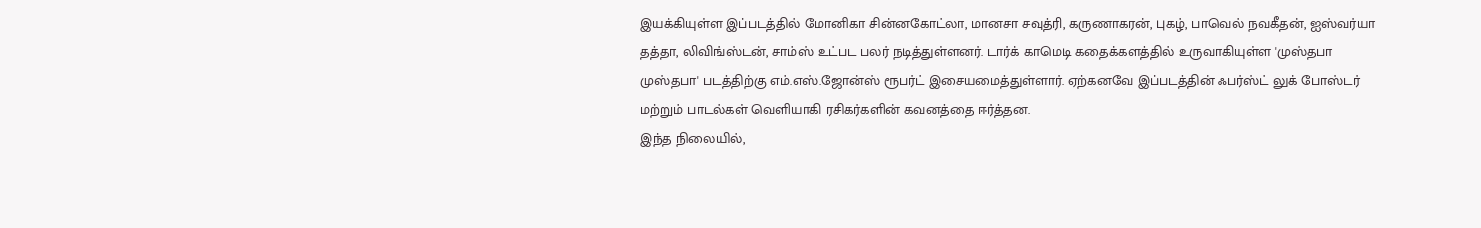இயக்கியுள்ள இப்படத்தில் மோனிகா சின்னகோட்லா, மானசா சவுத்ரி, கருணாகரன், புகழ், பாவெல் நவகீதன், ஐஸ்வர்யா தத்தா, லிவிங்ஸ்டன், சாம்ஸ் உட்பட பலர் நடித்துள்ளனர். டார்க் காமெடி கதைக்களத்தில் உருவாகியுள்ள 'முஸ்தபா முஸ்தபா' படத்திற்கு எம்.எஸ்.ஜோன்ஸ் ரூபர்ட் இசையமைத்துள்ளார். ஏற்கனவே இப்படத்தின் ஃபர்ஸ்ட் லுக் போஸ்டர் மற்றும் பாடல்கள் வெளியாகி ரசிகர்களின் கவனத்தை ஈர்த்தன.
இந்த நிலையில்,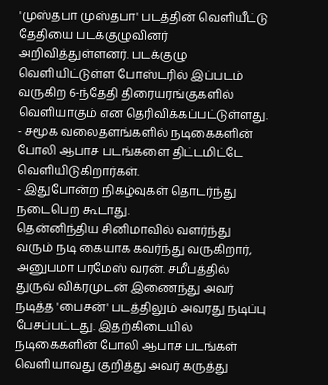'முஸ்தபா முஸ்தபா' படத்தின் வெளியீட்டு தேதியை படக்குழுவினர் அறிவித்துள்ளனர். படக்குழு வெளியிட்டுள்ள போஸ்டரில் இப்படம் வருகிற 6-ந்தேதி திரையரங்குகளில் வெளியாகும் என தெரிவிக்கப்பட்டுள்ளது.
- சமூக வலைதளங்களில் நடிகைகளின் போலி ஆபாச படங்களை திட்டமிட்டே வெளியிடுகிறார்கள்.
- இதுபோன்ற நிகழ்வுகள் தொடர்ந்து நடைபெற கூடாது.
தென்னிந்திய சினிமாவில் வளர்ந்து வரும் நடி கையாக கவர்ந்து வருகிறார், அனுபமா பரமேஸ் வரன். சமீபத்தில் துருவ் விக்ரமுடன் இணைந்து அவர் நடித்த 'பைசன்' படத்திலும் அவரது நடிப்பு பேசப்பட்டது. இதற்கிடையில் நடிகைகளின் போலி ஆபாச படங்கள் வெளியாவது குறித்து அவர் கருத்து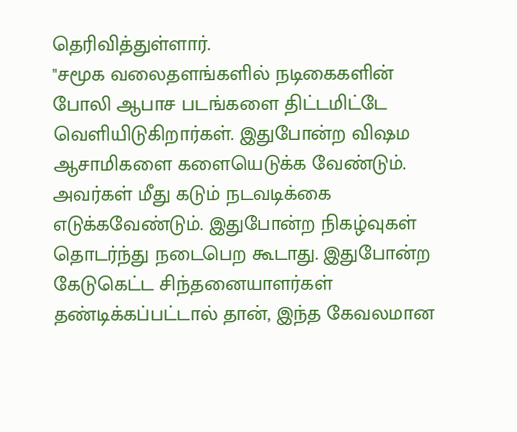தெரிவித்துள்ளார்.
"சமூக வலைதளங்களில் நடிகைகளின் போலி ஆபாச படங்களை திட்டமிட்டே வெளியிடுகிறார்கள். இதுபோன்ற விஷம ஆசாமிகளை களையெடுக்க வேண்டும். அவர்கள் மீது கடும் நடவடிக்கை எடுக்கவேண்டும். இதுபோன்ற நிகழ்வுகள் தொடர்ந்து நடைபெற கூடாது. இதுபோன்ற கேடுகெட்ட சிந்தனையாளர்கள் தண்டிக்கப்பட்டால் தான், இந்த கேவலமான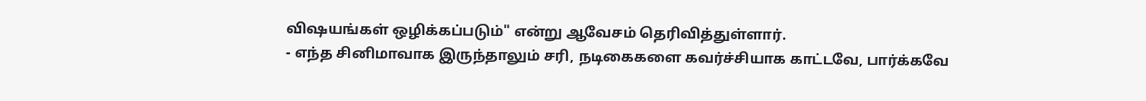விஷயங்கள் ஒழிக்கப்படும்" என்று ஆவேசம் தெரிவித்துள்ளார்.
- எந்த சினிமாவாக இருந்தாலும் சரி, நடிகைகளை கவர்ச்சியாக காட்டவே, பார்க்கவே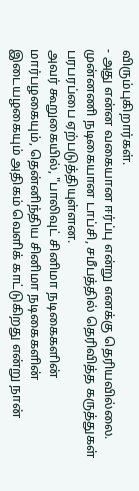விரும்புகிறார்கள்.
- அது என்ன வகையான ஈர்ப்பு என்று எனக்கு தெரியவில்லை.
முன்னணி நடிகையான டாப்சி, சமீபத்தில் தெரிவித்த கருத்துகள் பரபரப்பை ஏற்படுத்தியுள்ளன.
அவர் கூறுகையில், "பாலிவுட் சினிமா நடிகைகளின் மார்பழகையும், தென்னிந்திய சினிமா நடிகைகளின் இடையழகையும் அதிகம் வெளிக் காட்டுகிறது என்று நான்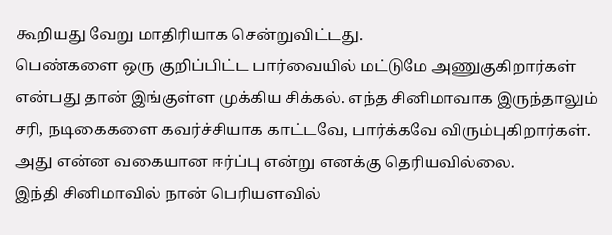கூறியது வேறு மாதிரியாக சென்றுவிட்டது.
பெண்களை ஒரு குறிப்பிட்ட பார்வையில் மட்டுமே அணுகுகிறார்கள் என்பது தான் இங்குள்ள முக்கிய சிக்கல். எந்த சினிமாவாக இருந்தாலும் சரி, நடிகைகளை கவர்ச்சியாக காட்டவே, பார்க்கவே விரும்புகிறார்கள். அது என்ன வகையான ஈர்ப்பு என்று எனக்கு தெரியவில்லை.
இந்தி சினிமாவில் நான் பெரியளவில்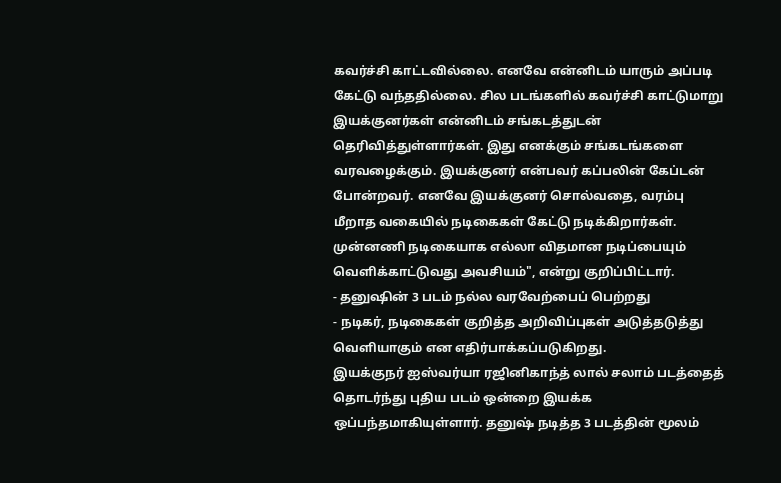கவர்ச்சி காட்டவில்லை. எனவே என்னிடம் யாரும் அப்படி கேட்டு வந்ததில்லை. சில படங்களில் கவர்ச்சி காட்டுமாறு இயக்குனர்கள் என்னிடம் சங்கடத்துடன் தெரிவித்துள்ளார்கள். இது எனக்கும் சங்கடங்களை வரவழைக்கும். இயக்குனர் என்பவர் கப்பலின் கேப்டன் போன்றவர். எனவே இயக்குனர் சொல்வதை, வரம்பு மீறாத வகையில் நடிகைகள் கேட்டு நடிக்கிறார்கள். முன்னணி நடிகையாக எல்லா விதமான நடிப்பையும் வெளிக்காட்டுவது அவசியம்", என்று குறிப்பிட்டார்.
- தனுஷின் 3 படம் நல்ல வரவேற்பைப் பெற்றது
- நடிகர், நடிகைகள் குறித்த அறிவிப்புகள் அடுத்தடுத்து வெளியாகும் என எதிர்பாக்கப்படுகிறது.
இயக்குநர் ஐஸ்வர்யா ரஜினிகாந்த் லால் சலாம் படத்தைத் தொடர்ந்து புதிய படம் ஒன்றை இயக்க ஒப்பந்தமாகியுள்ளார். தனுஷ் நடித்த 3 படத்தின் மூலம்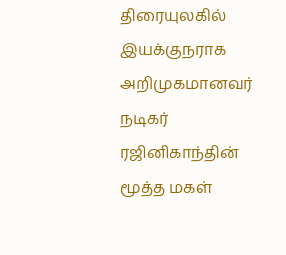திரையுலகில் இயக்குநராக அறிமுகமானவர் நடிகர் ரஜினிகாந்தின் மூத்த மகள்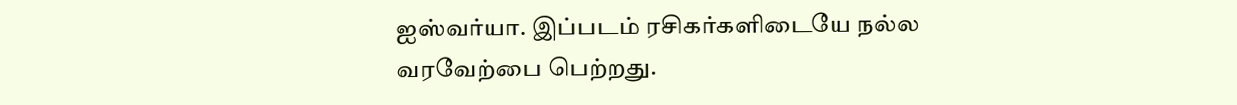ஐஸ்வர்யா. இப்படம் ரசிகர்களிடையே நல்ல வரவேற்பை பெற்றது.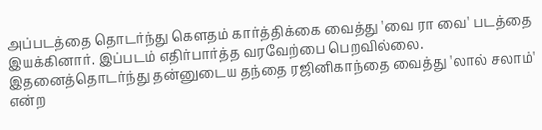அப்படத்தை தொடர்ந்து கௌதம் கார்த்திக்கை வைத்து 'வை ரா வை' படத்தை இயக்கினார். இப்படம் எதிர்பார்த்த வரவேற்பை பெறவில்லை. இதனைத்தொடர்ந்து தன்னுடைய தந்தை ரஜினிகாந்தை வைத்து 'லால் சலாம்' என்ற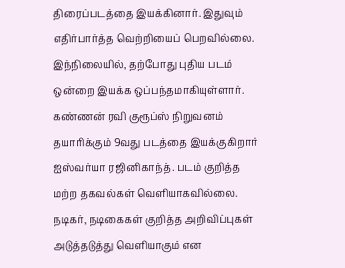திரைப்படத்தை இயக்கினார். இதுவும் எதிர்பார்த்த வெற்றியைப் பெறவில்லை. இந்நிலையில், தற்போது புதிய படம் ஒன்றை இயக்க ஒப்பந்தமாகியுள்ளார்.
கண்ணன் ரவி குரூப்ஸ் நிறுவனம் தயாரிக்கும் 9வது படத்தை இயக்குகிறார் ஐஸ்வர்யா ரஜினிகாந்த். படம் குறித்த மற்ற தகவல்கள் வெளியாகவில்லை. நடிகர், நடிகைகள் குறித்த அறிவிப்புகள் அடுத்தடுத்து வெளியாகும் என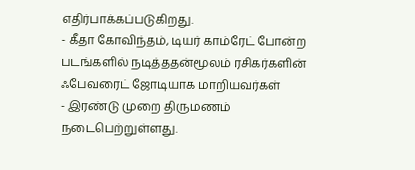எதிர்பாக்கப்படுகிறது.
- கீதா கோவிந்தம், டியர் காம்ரேட் போன்ற படங்களில் நடித்ததன்மூலம் ரசிகர்களின் ஃபேவரைட் ஜோடியாக மாறியவர்கள்
- இரண்டு முறை திருமணம் நடைபெற்றுள்ளது.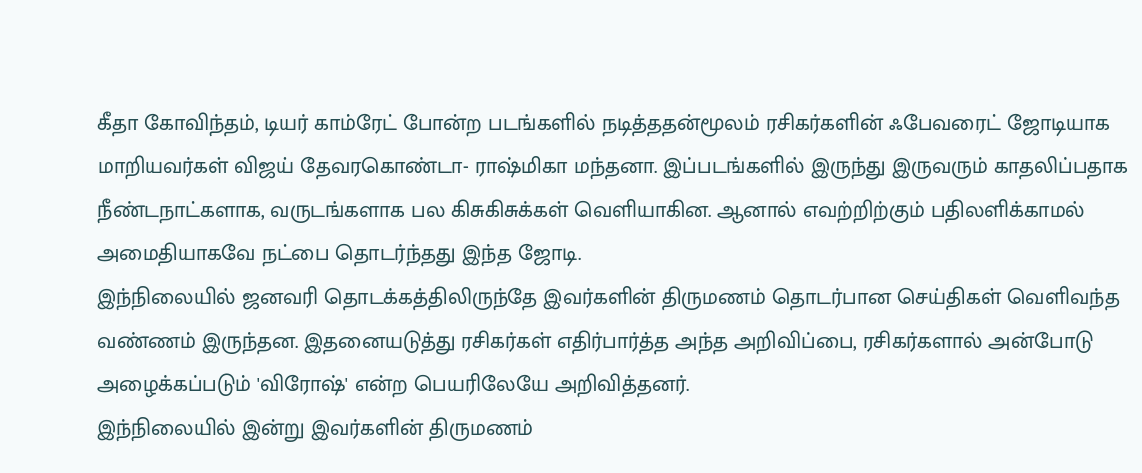கீதா கோவிந்தம், டியர் காம்ரேட் போன்ற படங்களில் நடித்ததன்மூலம் ரசிகர்களின் ஃபேவரைட் ஜோடியாக மாறியவர்கள் விஜய் தேவரகொண்டா- ராஷ்மிகா மந்தனா. இப்படங்களில் இருந்து இருவரும் காதலிப்பதாக நீண்டநாட்களாக, வருடங்களாக பல கிசுகிசுக்கள் வெளியாகின. ஆனால் எவற்றிற்கும் பதிலளிக்காமல் அமைதியாகவே நட்பை தொடர்ந்தது இந்த ஜோடி.
இந்நிலையில் ஜனவரி தொடக்கத்திலிருந்தே இவர்களின் திருமணம் தொடர்பான செய்திகள் வெளிவந்த வண்ணம் இருந்தன. இதனையடுத்து ரசிகர்கள் எதிர்பார்த்த அந்த அறிவிப்பை, ரசிகர்களால் அன்போடு அழைக்கப்படும் 'விரோஷ்' என்ற பெயரிலேயே அறிவித்தனர்.
இந்நிலையில் இன்று இவர்களின் திருமணம்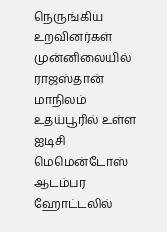நெருங்கிய உறவினர்கள் முன்னிலையில் ராஜஸ்தான் மாநிலம் உதய்பூரில் உள்ள ஐடிசி மெமென்டோஸ் ஆடம்பர ஹோட்டலில்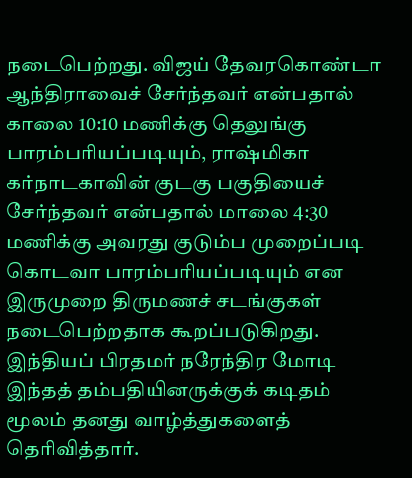நடைபெற்றது. விஜய் தேவரகொண்டா ஆந்திராவைச் சேர்ந்தவர் என்பதால் காலை 10:10 மணிக்கு தெலுங்கு பாரம்பரியப்படியும், ராஷ்மிகா கர்நாடகாவின் குடகு பகுதியைச் சேர்ந்தவர் என்பதால் மாலை 4:30 மணிக்கு அவரது குடும்ப முறைப்படி கொடவா பாரம்பரியப்படியும் என இருமுறை திருமணச் சடங்குகள் நடைபெற்றதாக கூறப்படுகிறது.
இந்தியப் பிரதமர் நரேந்திர மோடி இந்தத் தம்பதியினருக்குக் கடிதம் மூலம் தனது வாழ்த்துகளைத் தெரிவித்தார்.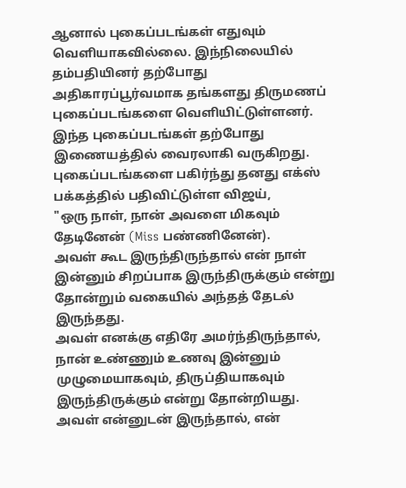ஆனால் புகைப்படங்கள் எதுவும் வெளியாகவில்லை. இந்நிலையில் தம்பதியினர் தற்போது அதிகாரப்பூர்வமாக தங்களது திருமணப் புகைப்படங்களை வெளியிட்டுள்ளனர். இந்த புகைப்படங்கள் தற்போது இணையத்தில் வைரலாகி வருகிறது.
புகைப்படங்களை பகிர்ந்து தனது எக்ஸ் பக்கத்தில் பதிவிட்டுள்ள விஜய்,
"ஒரு நாள், நான் அவளை மிகவும் தேடினேன் (Miss பண்ணினேன்).
அவள் கூட இருந்திருந்தால் என் நாள் இன்னும் சிறப்பாக இருந்திருக்கும் என்று தோன்றும் வகையில் அந்தத் தேடல் இருந்தது.
அவள் எனக்கு எதிரே அமர்ந்திருந்தால், நான் உண்ணும் உணவு இன்னும் முழுமையாகவும், திருப்தியாகவும் இருந்திருக்கும் என்று தோன்றியது.
அவள் என்னுடன் இருந்தால், என்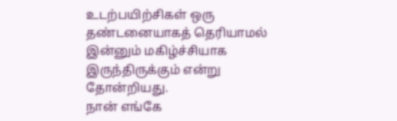உடற்பயிற்சிகள் ஒரு தண்டனையாகத் தெரியாமல் இன்னும் மகிழ்ச்சியாக இருந்திருக்கும் என்று தோன்றியது.
நான் எங்கே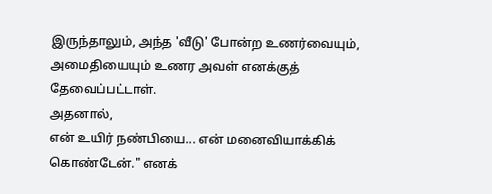இருந்தாலும், அந்த 'வீடு' போன்ற உணர்வையும், அமைதியையும் உணர அவள் எனக்குத் தேவைப்பட்டாள்.
அதனால்,
என் உயிர் நண்பியை... என் மனைவியாக்கிக் கொண்டேன்." எனக்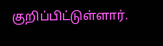குறிப்பிட்டுள்ளார்.